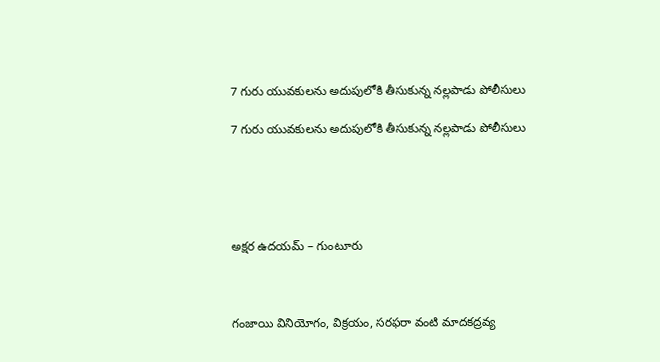7 గురు యువకులను అదుపులోకి తీసుకున్న నల్లపాడు పోలీసులు

7 గురు యువకులను అదుపులోకి తీసుకున్న నల్లపాడు పోలీసులు





అక్షర ఉదయమ్ – గుంటూరు



గంజాయి వినియోగం, విక్రయం, సరఫరా వంటి మాదకద్రవ్య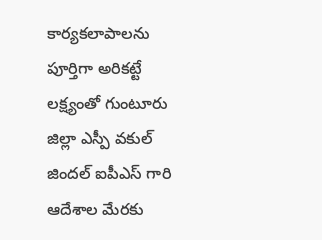కార్యకలాపాలను పూర్తిగా అరికట్టే లక్ష్యంతో గుంటూరు జిల్లా ఎస్పీ వకుల్ జిందల్ ఐపీఎస్ గారి ఆదేశాల మేరకు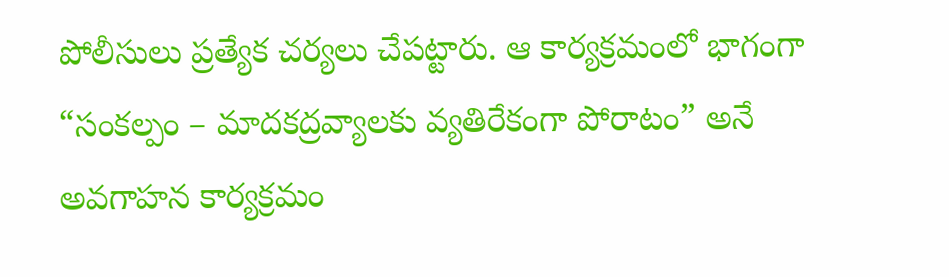పోలీసులు ప్రత్యేక చర్యలు చేపట్టారు. ఆ కార్యక్రమంలో భాగంగా “సంకల్పం – మాదకద్రవ్యాలకు వ్యతిరేకంగా పోరాటం” అనే అవగాహన కార్యక్రమం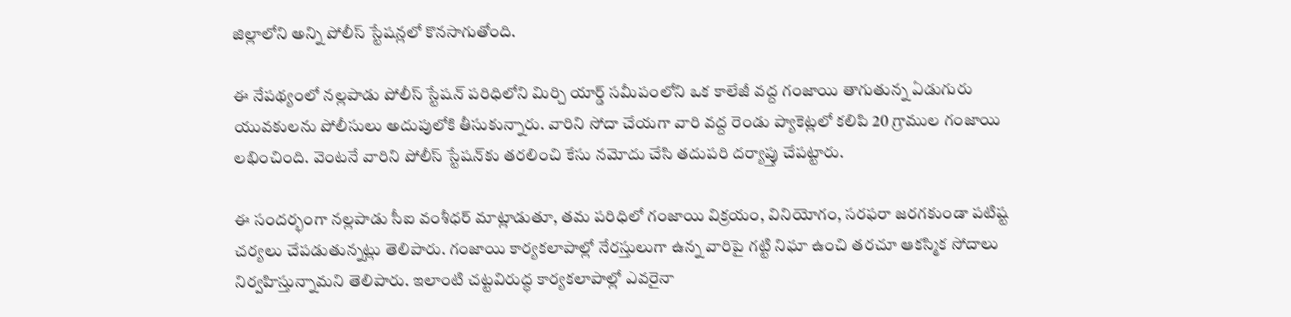జిల్లాలోని అన్ని పోలీస్ స్టేషన్లలో కొనసాగుతోంది.

ఈ నేపథ్యంలో నల్లపాడు పోలీస్ స్టేషన్ పరిధిలోని మిర్చి యార్డ్ సమీపంలోని ఒక కాలేజీ వద్ద గంజాయి తాగుతున్న ఏడుగురు యువకులను పోలీసులు అదుపులోకి తీసుకున్నారు. వారిని సోదా చేయగా వారి వద్ద రెండు ప్యాకెట్లలో కలిపి 20 గ్రాముల గంజాయి లభించింది. వెంటనే వారిని పోలీస్ స్టేషన్‌కు తరలించి కేసు నమోదు చేసి తదుపరి దర్యాప్తు చేపట్టారు.

ఈ సందర్భంగా నల్లపాడు సీఐ వంశీధర్ మాట్లాడుతూ, తమ పరిధిలో గంజాయి విక్రయం, వినియోగం, సరఫరా జరగకుండా పటిష్ట చర్యలు చేపడుతున్నట్లు తెలిపారు. గంజాయి కార్యకలాపాల్లో నేరస్తులుగా ఉన్న వారిపై గట్టి నిఘా ఉంచి తరచూ ఆకస్మిక సోదాలు నిర్వహిస్తున్నామని తెలిపారు. ఇలాంటి చట్టవిరుద్ధ కార్యకలాపాల్లో ఎవరైనా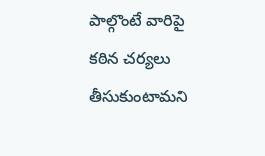పాల్గొంటే వారిపై కఠిన చర్యలు తీసుకుంటామని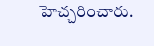హెచ్చరించారు.